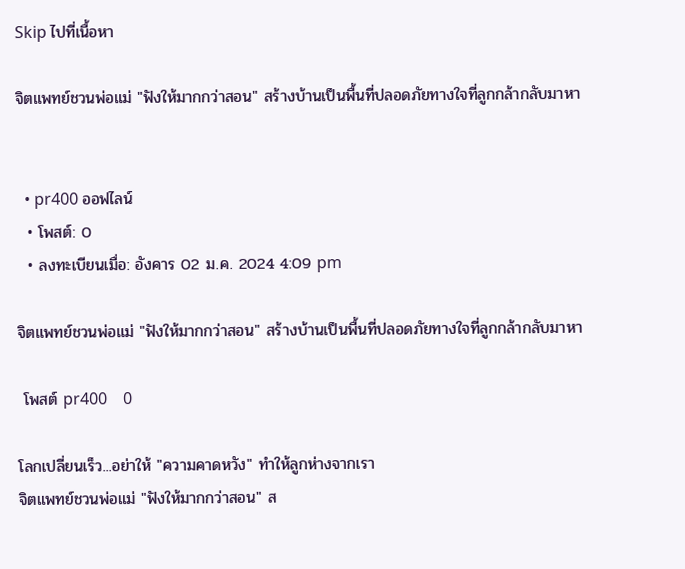Skip ไปที่เนื้อหา

จิตแพทย์ชวนพ่อแม่ "ฟังให้มากกว่าสอน" สร้างบ้านเป็นพื้นที่ปลอดภัยทางใจที่ลูกกล้ากลับมาหา


  • pr400 ออฟไลน์
  • โพสต์: 0
  • ลงทะเบียนเมื่อ: อังคาร 02 ม.ค. 2024 4:09 pm

จิตแพทย์ชวนพ่อแม่ "ฟังให้มากกว่าสอน" สร้างบ้านเป็นพื้นที่ปลอดภัยทางใจที่ลูกกล้ากลับมาหา

 โพสต์ pr400    0

โลกเปลี่ยนเร็ว...อย่าให้ "ความคาดหวัง" ทำให้ลูกห่างจากเรา
จิตแพทย์ชวนพ่อแม่ "ฟังให้มากกว่าสอน" ส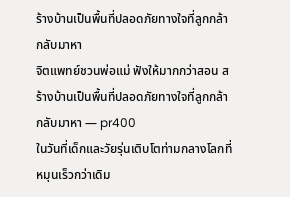ร้างบ้านเป็นพื้นที่ปลอดภัยทางใจที่ลูกกล้ากลับมาหา
จิตแพทย์ชวนพ่อแม่ ฟังให้มากกว่าสอน สร้างบ้านเป็นพื้นที่ปลอดภัยทางใจที่ลูกกล้ากลับมาหา — pr400
ในวันที่เด็กและวัยรุ่นเติบโตท่ามกลางโลกที่หมุนเร็วกว่าเดิม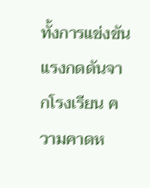ทั้งการแข่งขัน แรงกดดันจากโรงเรียน ความคาดห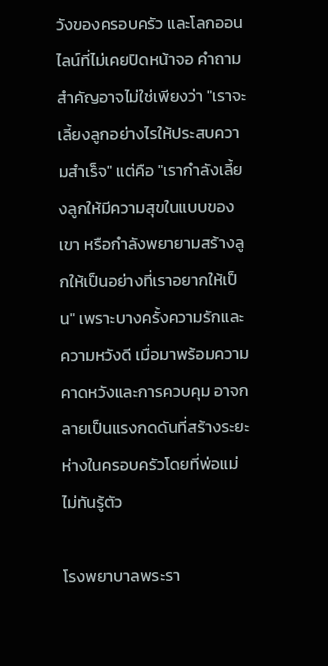วังของครอบครัว และโลกออนไลน์ที่ไม่เคยปิดหน้าจอ คำถามสำคัญอาจไม่ใช่เพียงว่า "เราจะเลี้ยงลูกอย่างไรให้ประสบความสำเร็จ" แต่คือ "เรากำลังเลี้ยงลูกให้มีความสุขในแบบของเขา หรือกำลังพยายามสร้างลูกให้เป็นอย่างที่เราอยากให้เป็น" เพราะบางครั้งความรักและความหวังดี เมื่อมาพร้อมความคาดหวังและการควบคุม อาจกลายเป็นแรงกดดันที่สร้างระยะห่างในครอบครัวโดยที่พ่อแม่ไม่ทันรู้ตัว

โรงพยาบาลพระรา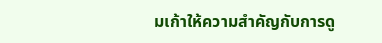มเก้าให้ความสำคัญกับการดู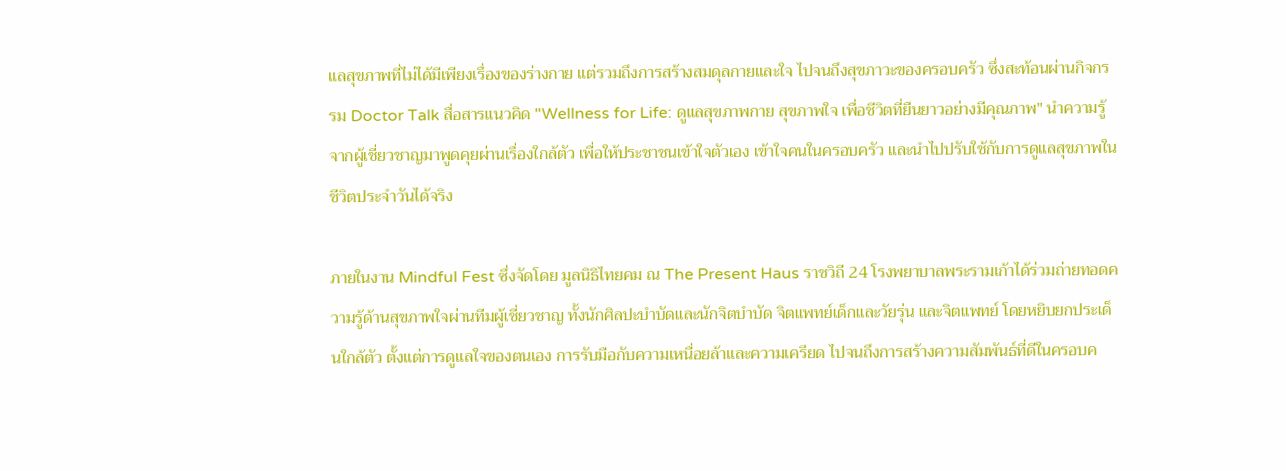แลสุขภาพที่ไม่ได้มีเพียงเรื่องของร่างกาย แต่รวมถึงการสร้างสมดุลกายและใจ ไปจนถึงสุขภาวะของครอบครัว ซึ่งสะท้อนผ่านกิจกรรม Doctor Talk สื่อสารแนวคิด "Wellness for Life: ดูแลสุขภาพกาย สุขภาพใจ เพื่อชีวิตที่ยืนยาวอย่างมีคุณภาพ" นำความรู้จากผู้เชี่ยวชาญมาพูดคุยผ่านเรื่องใกล้ตัว เพื่อให้ประชาชนเข้าใจตัวเอง เข้าใจคนในครอบครัว และนำไปปรับใช้กับการดูแลสุขภาพในชีวิตประจำวันได้จริง

ภายในงาน Mindful Fest ซึ่งจัดโดย มูลนิธิไทยคม ณ The Present Haus ราชวิถี 24 โรงพยาบาลพระรามเก้าได้ร่วมถ่ายทอดความรู้ด้านสุขภาพใจผ่านทีมผู้เชี่ยวชาญ ทั้งนักศิลปะบำบัดและนักจิตบำบัด จิตแพทย์เด็กและวัยรุ่น และจิตแพทย์ โดยหยิบยกประเด็นใกล้ตัว ตั้งแต่การดูแลใจของตนเอง การรับมือกับความเหนื่อยล้าและความเครียด ไปจนถึงการสร้างความสัมพันธ์ที่ดีในครอบค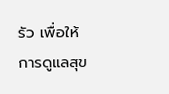รัว เพื่อให้การดูแลสุข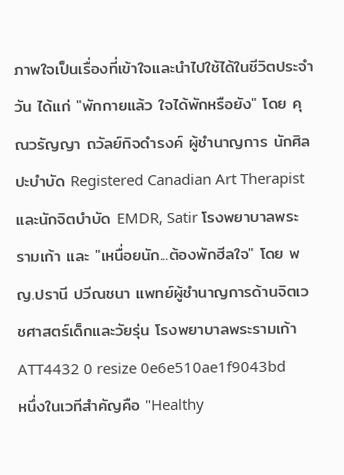ภาพใจเป็นเรื่องที่เข้าใจและนำไปใช้ได้ในชีวิตประจำวัน ได้แก่ "พักกายแล้ว ใจได้พักหรือยัง" โดย คุณวรัญญา ถวัลย์กิจดำรงค์ ผู้ชำนาญการ นักศิลปะบำบัด Registered Canadian Art Therapist และนักจิตบำบัด EMDR, Satir โรงพยาบาลพระรามเก้า และ "เหนื่อยนัก...ต้องพักฮีลใจ" โดย พญ.ปรานี ปวีณชนา แพทย์ผู้ชำนาญการด้านจิตเวชศาสตร์เด็กและวัยรุ่น โรงพยาบาลพระรามเก้า
ATT4432 0 resize 0e6e510ae1f9043bd
หนึ่งในเวทีสำคัญคือ "Healthy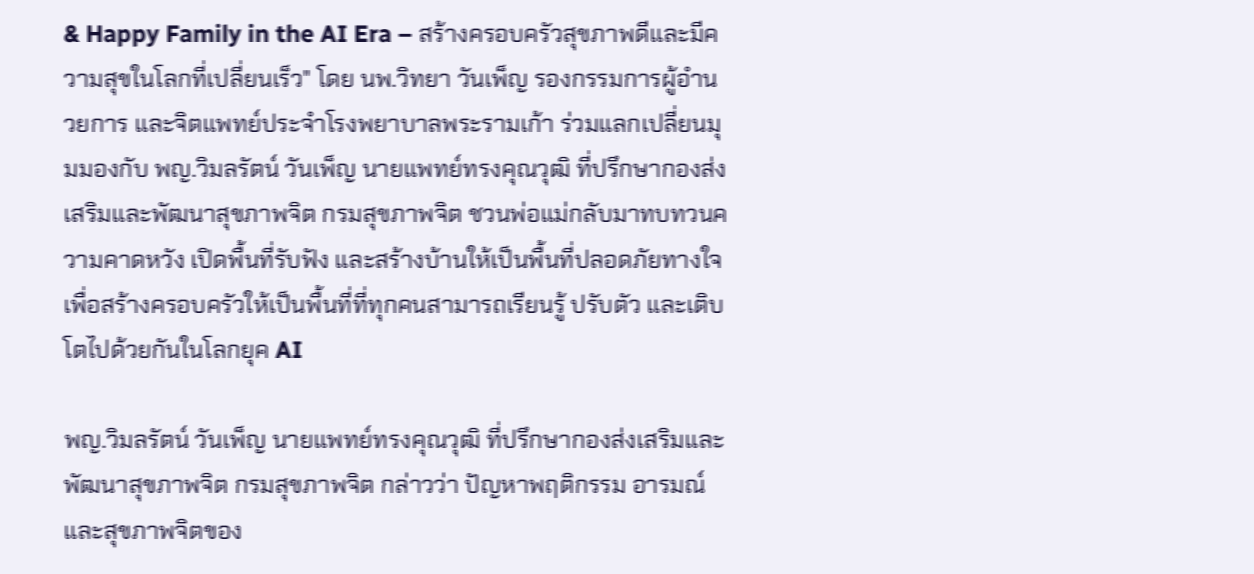& Happy Family in the AI Era – สร้างครอบครัวสุขภาพดีและมีความสุขในโลกที่เปลี่ยนเร็ว" โดย นพ.วิทยา วันเพ็ญ รองกรรมการผู้อำนวยการ และจิตแพทย์ประจำโรงพยาบาลพระรามเก้า ร่วมแลกเปลี่ยนมุมมองกับ พญ.วิมลรัตน์ วันเพ็ญ นายแพทย์ทรงคุณวุฒิ ที่ปรึกษากองส่งเสริมและพัฒนาสุขภาพจิต กรมสุขภาพจิต ชวนพ่อแม่กลับมาทบทวนความคาดหวัง เปิดพื้นที่รับฟัง และสร้างบ้านให้เป็นพื้นที่ปลอดภัยทางใจ เพื่อสร้างครอบครัวให้เป็นพื้นที่ที่ทุกคนสามารถเรียนรู้ ปรับตัว และเติบโตไปด้วยกันในโลกยุค AI

พญ.วิมลรัตน์ วันเพ็ญ นายแพทย์ทรงคุณวุฒิ ที่ปรึกษากองส่งเสริมและพัฒนาสุขภาพจิต กรมสุขภาพจิต กล่าวว่า ปัญหาพฤติกรรม อารมณ์ และสุขภาพจิตของ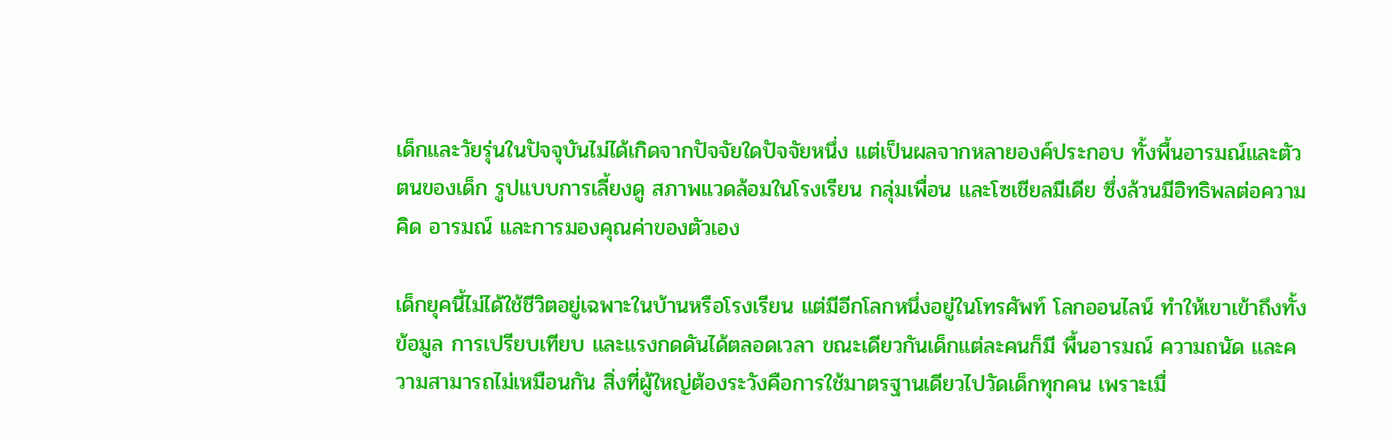เด็กและวัยรุ่นในปัจจุบันไม่ได้เกิดจากปัจจัยใดปัจจัยหนึ่ง แต่เป็นผลจากหลายองค์ประกอบ ทั้งพื้นอารมณ์และตัวตนของเด็ก รูปแบบการเลี้ยงดู สภาพแวดล้อมในโรงเรียน กลุ่มเพื่อน และโซเชียลมีเดีย ซึ่งล้วนมีอิทธิพลต่อความคิด อารมณ์ และการมองคุณค่าของตัวเอง

เด็กยุคนี้ไม่ได้ใช้ชีวิตอยู่เฉพาะในบ้านหรือโรงเรียน แต่มีอีกโลกหนึ่งอยู่ในโทรศัพท์ โลกออนไลน์ ทำให้เขาเข้าถึงทั้งข้อมูล การเปรียบเทียบ และแรงกดดันได้ตลอดเวลา ขณะเดียวกันเด็กแต่ละคนก็มี พื้นอารมณ์ ความถนัด และความสามารถไม่เหมือนกัน สิ่งที่ผู้ใหญ่ต้องระวังคือการใช้มาตรฐานเดียวไปวัดเด็กทุกคน เพราะเมื่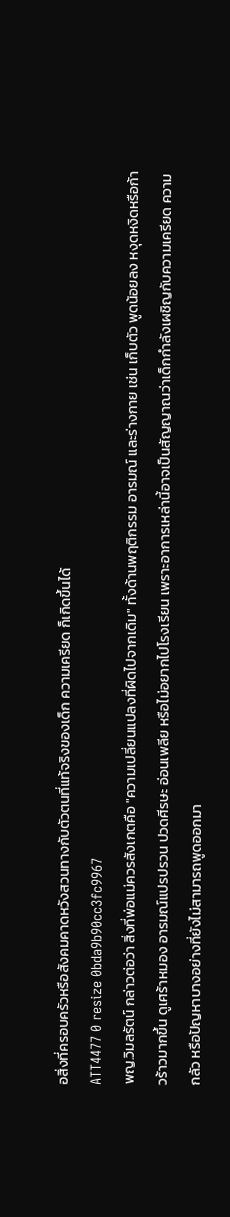อสิ่งที่ครอบครัวหรือสังคมคาดหวังสวนทางกับตัวตนที่แท้จริงของเด็ก ความเครียด ก็เกิดขึ้นได้
ATT4477 0 resize 0bda9b90cc3fc9967
พญ.วิมลรัตน์ กล่าวต่อว่า สิ่งที่พ่อแม่ควรสังเกตคือ "ความเปลี่ยนแปลงที่ผิดไปจากเดิม" ทั้งด้านพฤติกรรม อารมณ์ และร่างกาย เช่น เก็บตัว พูดน้อยลง หงุดหงิดหรือก้าวร้าวมากขึ้น ดูเศร้าหมอง อารมณ์แปรปรวน ปวดศีรษะ อ่อนเพลีย หรือไม่อยากไปโรงเรียน เพราะอาการเหล่านี้อาจเป็นสัญญาณว่าเด็กกำลังเผชิญกับความเครียด ความกลัว หรือปัญหาบางอย่างที่ยังไม่สามารถพูดออกมา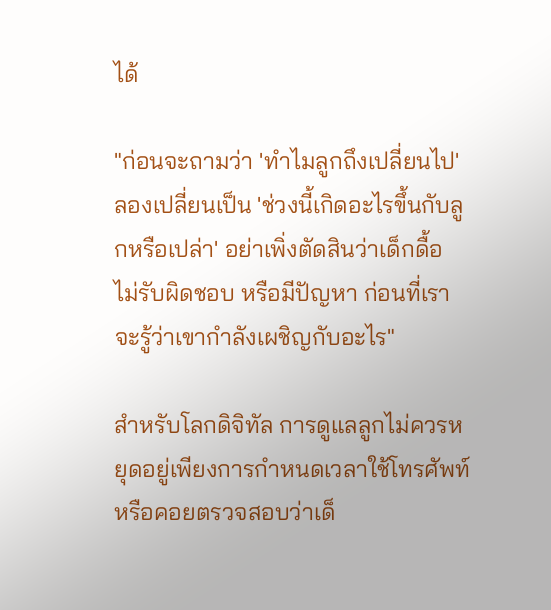ได้

"ก่อนจะถามว่า 'ทำไมลูกถึงเปลี่ยนไป' ลองเปลี่ยนเป็น 'ช่วงนี้เกิดอะไรขึ้นกับลูกหรือเปล่า' อย่าเพิ่งตัดสินว่าเด็กดื้อ ไม่รับผิดชอบ หรือมีปัญหา ก่อนที่เราจะรู้ว่าเขากำลังเผชิญกับอะไร"

สำหรับโลกดิจิทัล การดูแลลูกไม่ควรหยุดอยู่เพียงการกำหนดเวลาใช้โทรศัพท์หรือคอยตรวจสอบว่าเด็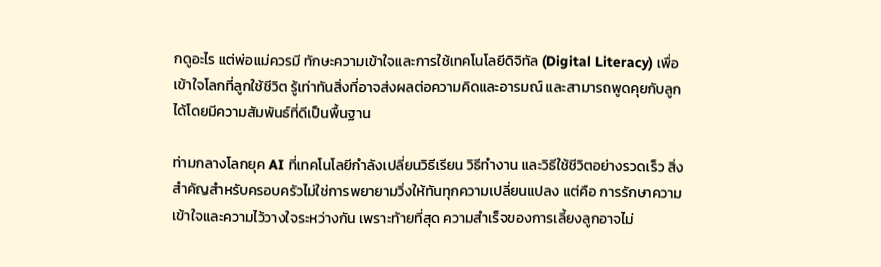กดูอะไร แต่พ่อแม่ควรมี ทักษะความเข้าใจและการใช้เทคโนโลยีดิจิทัล (Digital Literacy) เพื่อเข้าใจโลกที่ลูกใช้ชีวิต รู้เท่าทันสิ่งที่อาจส่งผลต่อความคิดและอารมณ์ และสามารถพูดคุยกับลูกได้โดยมีความสัมพันธ์ที่ดีเป็นพื้นฐาน

ท่ามกลางโลกยุค AI ที่เทคโนโลยีกำลังเปลี่ยนวิธีเรียน วิธีทำงาน และวิธีใช้ชีวิตอย่างรวดเร็ว สิ่งสำคัญสำหรับครอบครัวไม่ใช่การพยายามวิ่งให้ทันทุกความเปลี่ยนแปลง แต่คือ การรักษาความเข้าใจและความไว้วางใจระหว่างกัน เพราะท้ายที่สุด ความสำเร็จของการเลี้ยงลูกอาจไม่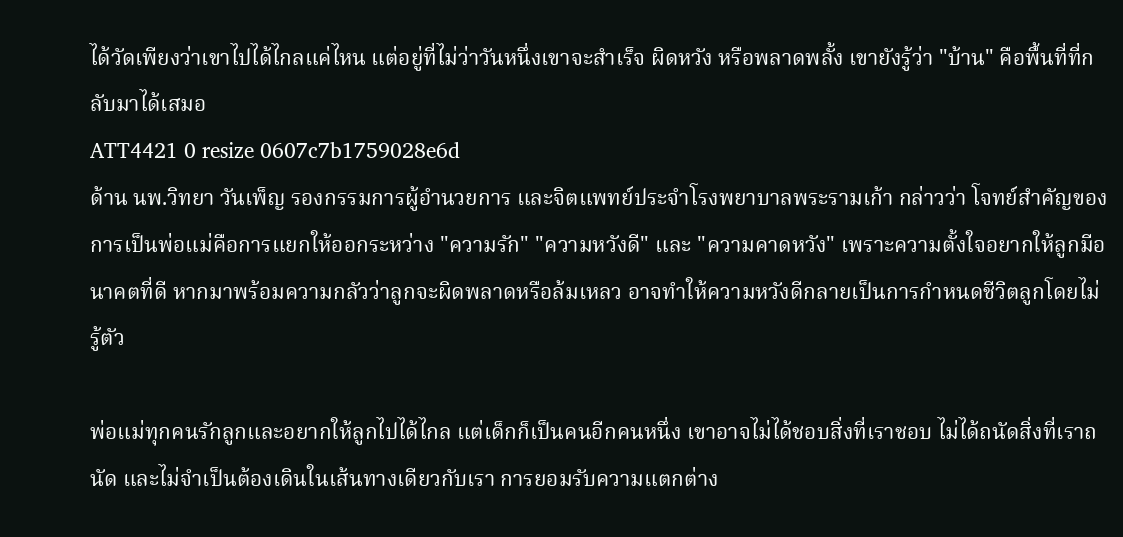ได้วัดเพียงว่าเขาไปได้ไกลแค่ไหน แต่อยู่ที่ไม่ว่าวันหนึ่งเขาจะสำเร็จ ผิดหวัง หรือพลาดพลั้ง เขายังรู้ว่า "บ้าน" คือพื้นที่ที่กลับมาได้เสมอ
ATT4421 0 resize 0607c7b1759028e6d
ด้าน นพ.วิทยา วันเพ็ญ รองกรรมการผู้อำนวยการ และจิตแพทย์ประจำโรงพยาบาลพระรามเก้า กล่าวว่า โจทย์สำคัญของการเป็นพ่อแม่คือการแยกให้ออกระหว่าง "ความรัก" "ความหวังดี" และ "ความคาดหวัง" เพราะความตั้งใจอยากให้ลูกมีอนาคตที่ดี หากมาพร้อมความกลัวว่าลูกจะผิดพลาดหรือล้มเหลว อาจทำให้ความหวังดีกลายเป็นการกำหนดชีวิตลูกโดยไม่รู้ตัว

พ่อแม่ทุกคนรักลูกและอยากให้ลูกไปได้ไกล แต่เด็กก็เป็นคนอีกคนหนึ่ง เขาอาจไม่ได้ชอบสิ่งที่เราชอบ ไม่ได้ถนัดสิ่งที่เราถนัด และไม่จำเป็นต้องเดินในเส้นทางเดียวกับเรา การยอมรับความแตกต่าง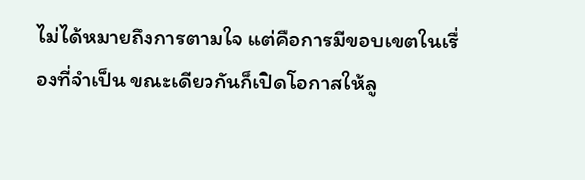ไม่ได้หมายถึงการตามใจ แต่คือการมีขอบเขตในเรื่องที่จำเป็น ขณะเดียวกันก็เปิดโอกาสให้ลู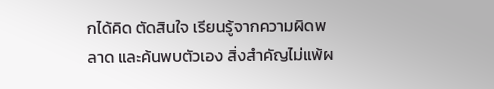กได้คิด ตัดสินใจ เรียนรู้จากความผิดพลาด และค้นพบตัวเอง สิ่งสำคัญไม่แพ้ผ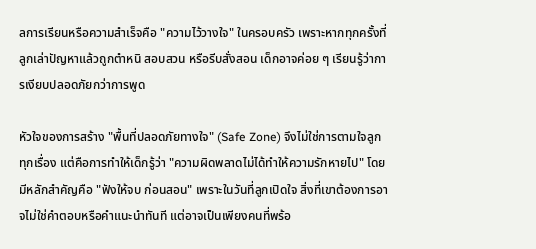ลการเรียนหรือความสำเร็จคือ "ความไว้วางใจ" ในครอบครัว เพราะหากทุกครั้งที่ลูกเล่าปัญหาแล้วถูกตำหนิ สอบสวน หรือรีบสั่งสอน เด็กอาจค่อย ๆ เรียนรู้ว่าการเงียบปลอดภัยกว่าการพูด

หัวใจของการสร้าง "พื้นที่ปลอดภัยทางใจ" (Safe Zone) จึงไม่ใช่การตามใจลูกทุกเรื่อง แต่คือการทำให้เด็กรู้ว่า "ความผิดพลาดไม่ได้ทำให้ความรักหายไป" โดยมีหลักสำคัญคือ "ฟังให้จบ ก่อนสอน" เพราะในวันที่ลูกเปิดใจ สิ่งที่เขาต้องการอาจไม่ใช่คำตอบหรือคำแนะนำทันที แต่อาจเป็นเพียงคนที่พร้อ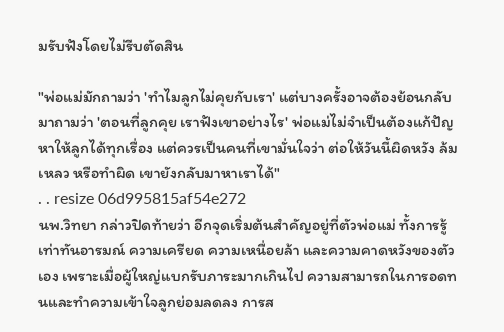มรับฟังโดยไม่รีบตัดสิน

"พ่อแม่มักถามว่า 'ทำไมลูกไม่คุยกับเรา' แต่บางครั้งอาจต้องย้อนกลับมาถามว่า 'ตอนที่ลูกคุย เราฟังเขาอย่างไร' พ่อแม่ไม่จำเป็นต้องแก้ปัญหาให้ลูกได้ทุกเรื่อง แต่ควรเป็นคนที่เขามั่นใจว่า ต่อให้วันนี้ผิดหวัง ล้มเหลว หรือทำผิด เขายังกลับมาหาเราได้"
. . resize 06d995815af54e272
นพ.วิทยา กล่าวปิดท้ายว่า อีกจุดเริ่มต้นสำคัญอยู่ที่ตัวพ่อแม่ ทั้งการรู้เท่าทันอารมณ์ ความเครียด ความเหนื่อยล้า และความคาดหวังของตัวเอง เพราะเมื่อผู้ใหญ่แบกรับภาระมากเกินไป ความสามารถในการอดทนและทำความเข้าใจลูกย่อมลดลง การส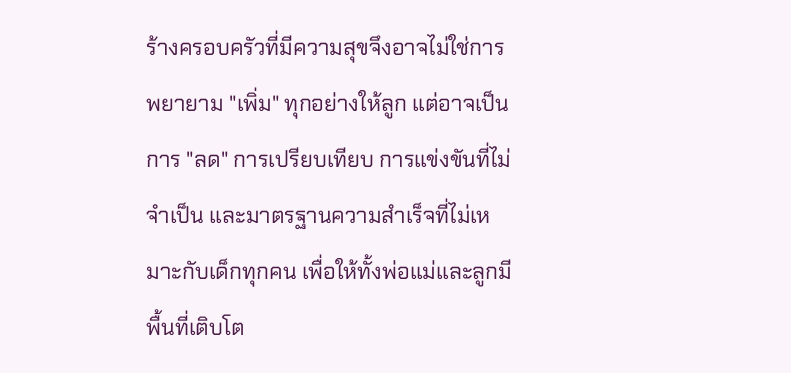ร้างครอบครัวที่มีความสุขจึงอาจไม่ใช่การพยายาม "เพิ่ม" ทุกอย่างให้ลูก แต่อาจเป็นการ "ลด" การเปรียบเทียบ การแข่งขันที่ไม่จำเป็น และมาตรฐานความสำเร็จที่ไม่เหมาะกับเด็กทุกคน เพื่อให้ทั้งพ่อแม่และลูกมีพื้นที่เติบโต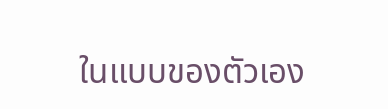ในแบบของตัวเอง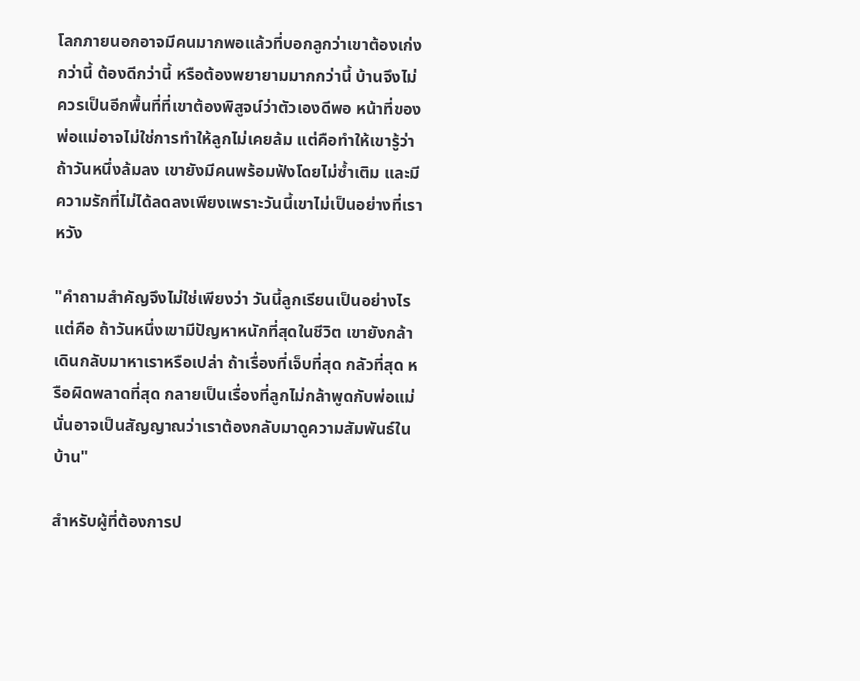โลกภายนอกอาจมีคนมากพอแล้วที่บอกลูกว่าเขาต้องเก่งกว่านี้ ต้องดีกว่านี้ หรือต้องพยายามมากกว่านี้ บ้านจึงไม่ควรเป็นอีกพื้นที่ที่เขาต้องพิสูจน์ว่าตัวเองดีพอ หน้าที่ของพ่อแม่อาจไม่ใช่การทำให้ลูกไม่เคยล้ม แต่คือทำให้เขารู้ว่า ถ้าวันหนึ่งล้มลง เขายังมีคนพร้อมฟังโดยไม่ซ้ำเติม และมีความรักที่ไม่ได้ลดลงเพียงเพราะวันนี้เขาไม่เป็นอย่างที่เราหวัง

"คำถามสำคัญจึงไม่ใช่เพียงว่า วันนี้ลูกเรียนเป็นอย่างไร แต่คือ ถ้าวันหนึ่งเขามีปัญหาหนักที่สุดในชีวิต เขายังกล้าเดินกลับมาหาเราหรือเปล่า ถ้าเรื่องที่เจ็บที่สุด กลัวที่สุด หรือผิดพลาดที่สุด กลายเป็นเรื่องที่ลูกไม่กล้าพูดกับพ่อแม่ นั่นอาจเป็นสัญญาณว่าเราต้องกลับมาดูความสัมพันธ์ในบ้าน"

สำหรับผู้ที่ต้องการป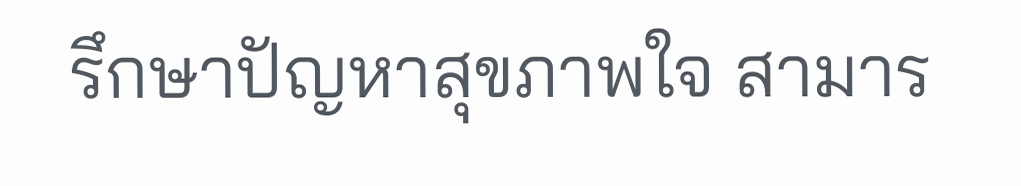รึกษาปัญหาสุขภาพใจ สามาร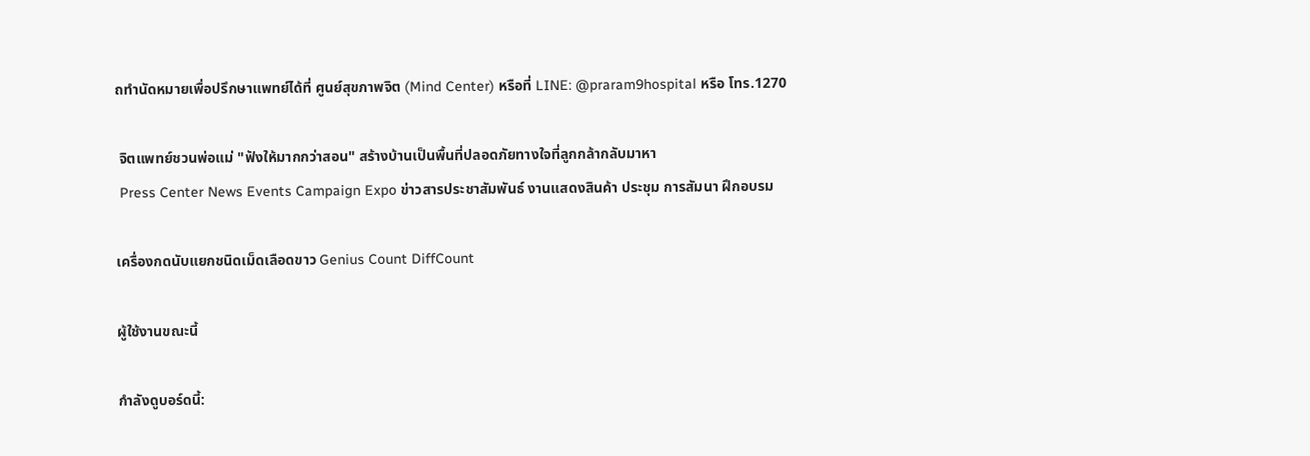ถทำนัดหมายเพื่อปรึกษาแพทย์ได้ที่ ศูนย์สุขภาพจิต (Mind Center) หรือที่ LINE: @praram9hospital หรือ โทร.1270

 จิตแพทย์ชวนพ่อแม่ "ฟังให้มากกว่าสอน" สร้างบ้านเป็นพื้นที่ปลอดภัยทางใจที่ลูกกล้ากลับมาหา
 Press Center News Events Campaign Expo ข่าวสารประชาสัมพันธ์ งานแสดงสินค้า ประชุม การสัมนา ฝึกอบรม

เครื่องกดนับแยกชนิดเม็ดเลือดขาว Genius Count DiffCount

ผู้ใช้งานขณะนี้

กำลังดูบอร์ดนี้: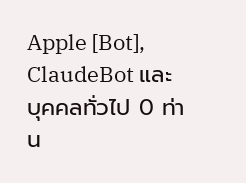Apple [Bot], ClaudeBot และ บุคคลทั่วไป 0 ท่าน